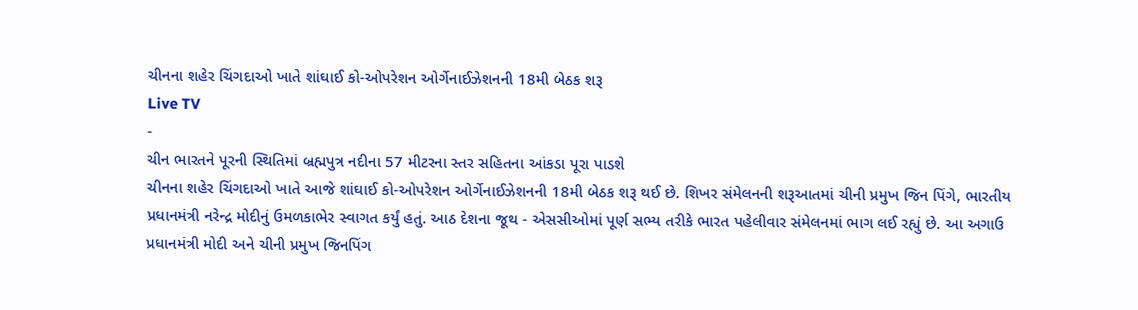ચીનના શહેર ચિંગદાઓ ખાતે શાંઘાઈ કો-ઓપરેશન ઓર્ગેનાઈઝેશનની 18મી બેઠક શરૂ
Live TV
-
ચીન ભારતને પૂરની સ્થિતિમાં બ્રહ્મપુત્ર નદીના 57 મીટરના સ્તર સહિતના આંકડા પૂરા પાડશે
ચીનના શહેર ચિંગદાઓ ખાતે આજે શાંઘાઈ કો-ઓપરેશન ઓર્ગેનાઈઝેશનની 18મી બેઠક શરૂ થઈ છે. શિખર સંમેલનની શરૂઆતમાં ચીની પ્રમુખ જિન પિંગે, ભારતીય પ્રધાનમંત્રી નરેન્દ્ર મોદીનું ઉમળકાભેર સ્વાગત કર્યું હતું. આઠ દેશના જૂથ - એસસીઓમાં પૂર્ણ સભ્ય તરીકે ભારત પહેલીવાર સંમેલનમાં ભાગ લઈ રહ્યું છે. આ અગાઉ પ્રધાનમંત્રી મોદી અને ચીની પ્રમુખ જિનપિંગ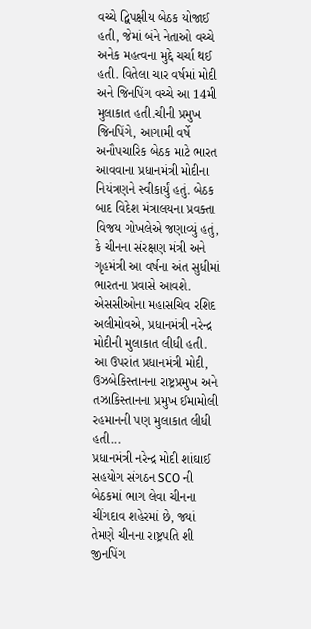વચ્ચે દ્વિપક્ષીય બેઠક યોજાઈ હતી, જેમાં બંને નેતાઓ વચ્ચે અનેક મહત્વના મુદ્દે ચર્ચા થઈ હતી. વિતેલા ચાર વર્ષમાં મોદી અને જિનપિંગ વચ્ચે આ 14મી મુલાકાત હતી.ચીની પ્રમુખ જિનપિંગે, આગામી વર્ષે અનૌપચારિક બેઠક માટે ભારત આવવાના પ્રધાનમંત્રી મોદીના નિયંત્રણને સ્વીકાર્યું હતું. બેઠક બાદ વિદેશ મંત્રાલયના પ્રવક્તા વિજય ગોખલેએ જણાવ્યું હતું, કે ચીનના સંરક્ષણ મંત્રી અને ગૃહમંત્રી આ વર્ષના અંત સુધીમાં ભારતના પ્રવાસે આવશે. એસસીઓના મહાસચિવ રશિદ અલીમોવએ, પ્રધાનમંત્રી નરેન્દ્ર મોદીની મુલાકાત લીધી હતી. આ ઉપરાંત પ્રધાનમંત્રી મોદી, ઉઝબેકિસ્તાનના રાષ્ટ્રપ્રમુખ અને તઝાકિસ્તાનના પ્રમુખ ઈમામોલી રહમાનની પણ મુલાકાત લીધી હતી...
પ્રધાનમંત્રી નરેન્દ્ર મોદી શાંઘાઈ સહયોગ સંગઠન SCO ની બેઠકમાં ભાગ લેવા ચીનના ચીંગદાવ શહેરમાં છે, જ્યાં તેમણે ચીનના રાષ્ટ્રપતિ શી જીનપિંગ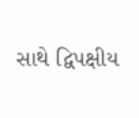સાથે દ્વિપક્ષીય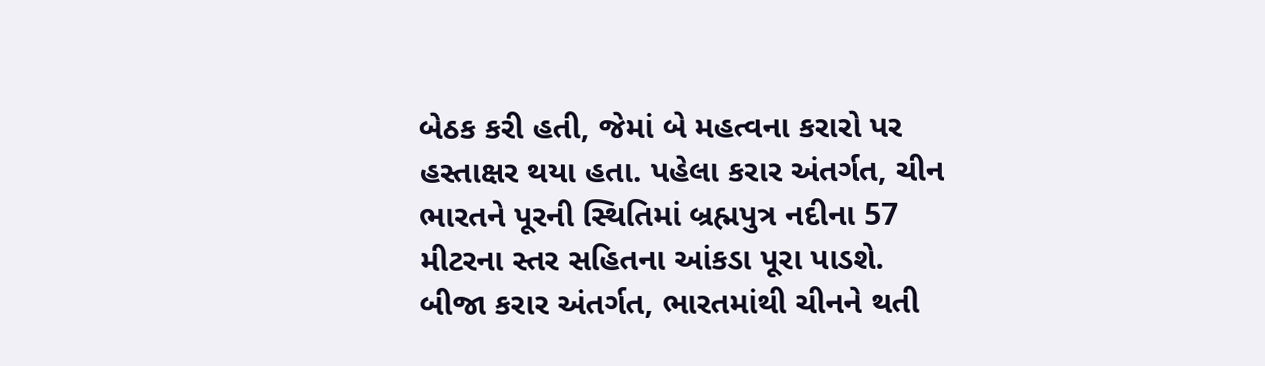બેઠક કરી હતી, જેમાં બે મહત્વના કરારો પર હસ્તાક્ષર થયા હતા. પહેલા કરાર અંતર્ગત, ચીન ભારતને પૂરની સ્થિતિમાં બ્રહ્મપુત્ર નદીના 57 મીટરના સ્તર સહિતના આંકડા પૂરા પાડશે. બીજા કરાર અંતર્ગત, ભારતમાંથી ચીનને થતી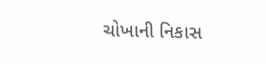ચોખાની નિકાસ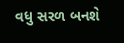વધુ સરળ બનશે